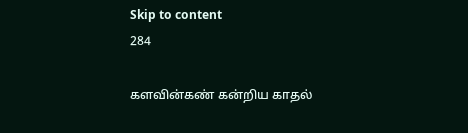Skip to content
284

களவின்கண் கன்றிய காதல்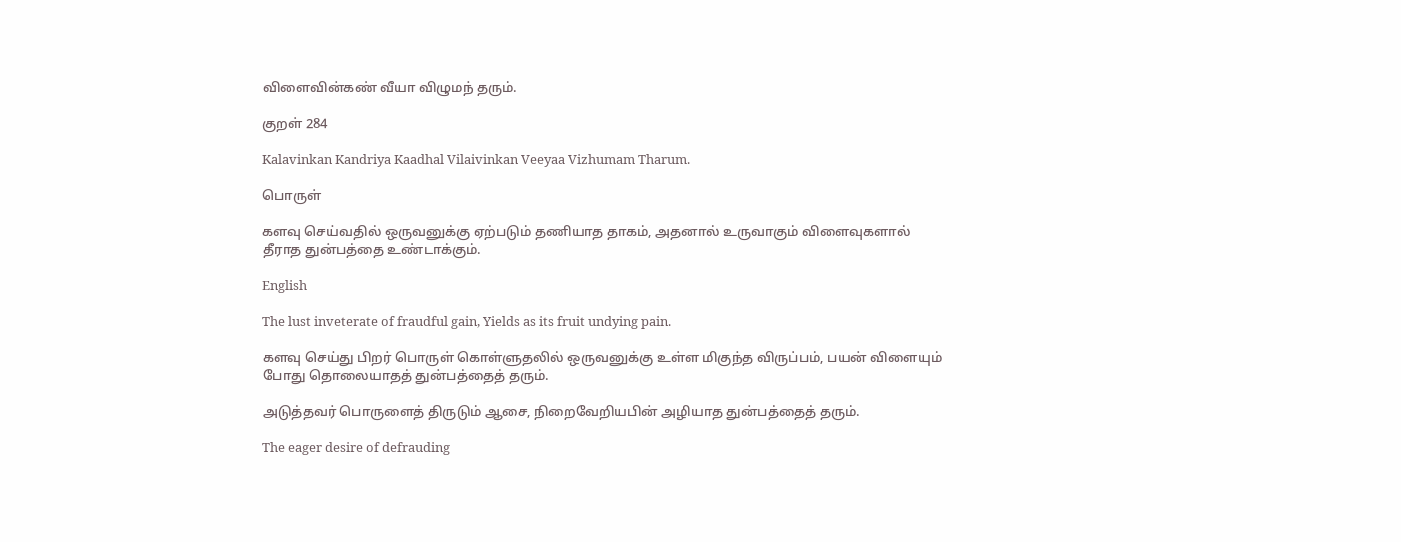விளைவின்கண் வீயா விழுமந் தரும்.

குறள் 284

Kalavinkan Kandriya Kaadhal Vilaivinkan Veeyaa Vizhumam Tharum.

பொருள்

களவு செய்வதில் ஒருவனுக்கு ஏற்படும் தணியாத தாகம், அதனால் உருவாகும் விளைவுகளால் தீராத துன்பத்தை உண்டாக்கும்.

English

The lust inveterate of fraudful gain, Yields as its fruit undying pain.

களவு செய்து பிறர் பொருள் கொள்ளுதலில் ஒருவனுக்கு உள்ள மிகுந்த விருப்பம், பயன் விளையும் போது தொலையாதத் துன்பத்தைத் தரும்.

அடுத்தவர் பொருளைத் திருடும் ஆசை, நிறைவேறியபின் அழியாத துன்பத்தைத் தரும்.

The eager desire of defrauding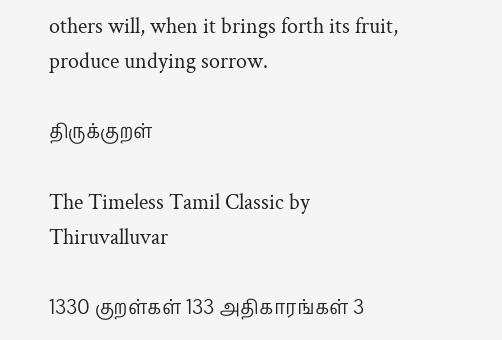others will, when it brings forth its fruit, produce undying sorrow.

திருக்குறள்

The Timeless Tamil Classic by Thiruvalluvar

1330 குறள்கள் 133 அதிகாரங்கள் 3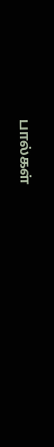பால்கள்